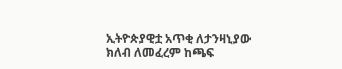ኢትዮጵያዊቷ አጥቂ ለታንዛኒያው ክለብ ለመፈረም ከጫፍ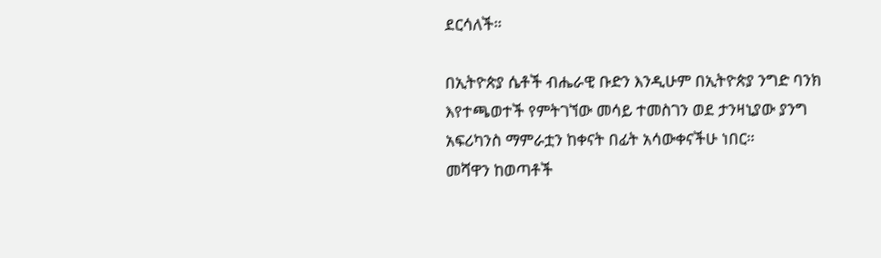ደርሳለች።

በኢትዮጵያ ሴቶች ብሔራዊ ቡድን እንዲሁም በኢትዮጵያ ንግድ ባንክ እየተጫወተች የምትገኘው መሳይ ተመስገን ወደ ታንዛኒያው ያንግ አፍሪካንስ ማምራቷን ከቀናት በፊት አሳውቀናችሁ ነበር።
መሻዋን ከወጣቶች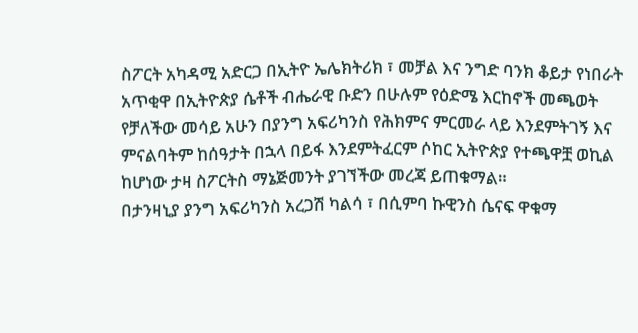ስፖርት አካዳሚ አድርጋ በኢትዮ ኤሌክትሪክ ፣ መቻል እና ንግድ ባንክ ቆይታ የነበራት አጥቂዋ በኢትዮጵያ ሴቶች ብሔራዊ ቡድን በሁሉም የዕድሜ እርከኖች መጫወት የቻለችው መሳይ አሁን በያንግ አፍሪካንስ የሕክምና ምርመራ ላይ እንደምትገኝ እና ምናልባትም ከሰዓታት በኋላ በይፋ እንደምትፈርም ሶከር ኢትዮጵያ የተጫዋቿ ወኪል ከሆነው ታዛ ስፖርትስ ማኔጅመንት ያገኘችው መረጃ ይጠቁማል።
በታንዛኒያ ያንግ አፍሪካንስ አረጋሽ ካልሳ ፣ በሲምባ ኩዊንስ ሴናፍ ዋቁማ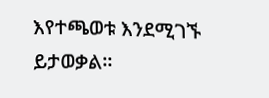እየተጫወቱ እንደሚገኙ ይታወቃል።